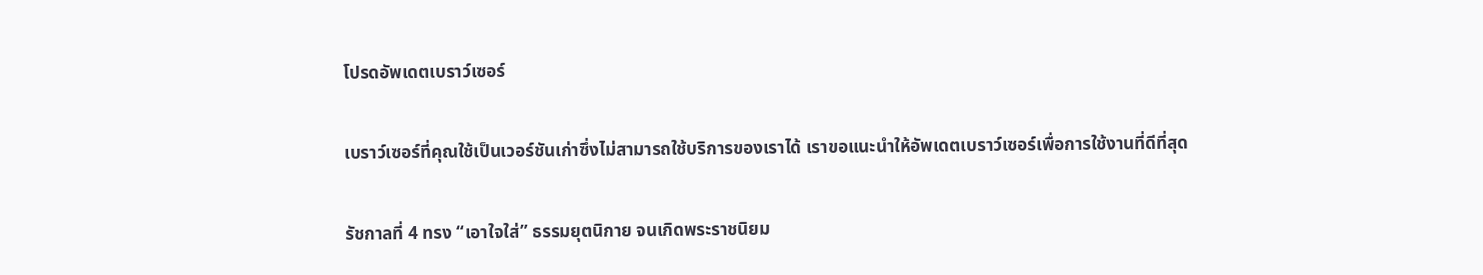โปรดอัพเดตเบราว์เซอร์

เบราว์เซอร์ที่คุณใช้เป็นเวอร์ชันเก่าซึ่งไม่สามารถใช้บริการของเราได้ เราขอแนะนำให้อัพเดตเบราว์เซอร์เพื่อการใช้งานที่ดีที่สุด

รัชกาลที่ 4 ทรง “เอาใจใส่” ธรรมยุตนิกาย จนเกิดพระราชนิยม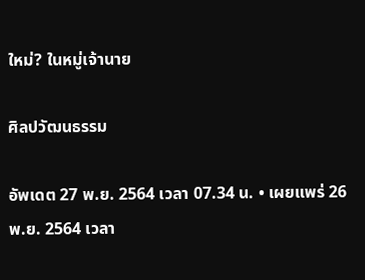ใหม่? ในหมู่เจ้านาย

ศิลปวัฒนธรรม

อัพเดต 27 พ.ย. 2564 เวลา 07.34 น. • เผยแพร่ 26 พ.ย. 2564 เวลา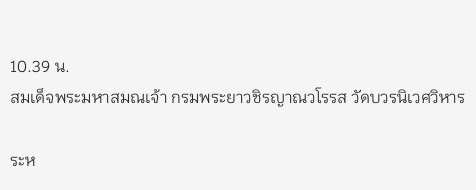10.39 น.
สมเด็จพระมหาสมณเจ้า กรมพระยาวชิรญาณวโรรส วัดบวรนิเวศวิหาร

ระห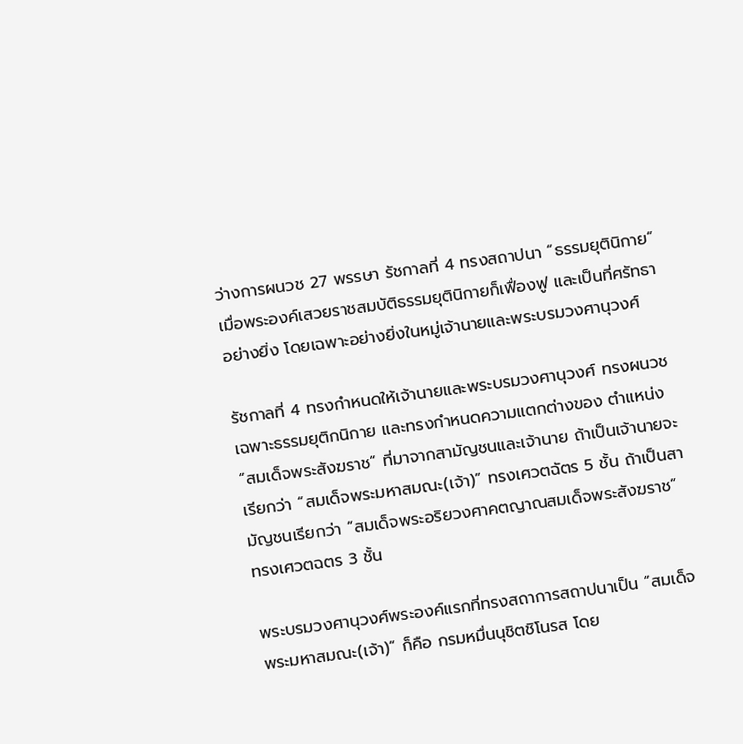ว่างการผนวช 27 พรรษา รัชกาลที่ 4 ทรงสถาปนา “ธรรมยุตินิกาย” เมื่อพระองค์เสวยราชสมบัติธรรมยุตินิกายก็เฟื่องฟู และเป็นที่ศรัทธาอย่างยิ่ง โดยเฉพาะอย่างยิ่งในหมู่เจ้านายและพระบรมวงศานุวงศ์

รัชกาลที่ 4 ทรงกําหนดให้เจ้านายและพระบรมวงศานุวงศ์ ทรงผนวชเฉพาะธรรมยุติกนิกาย และทรงกําหนดความแตกต่างของ ตำแหน่ง “สมเด็จพระสังฆราช” ที่มาจากสามัญชนและเจ้านาย ถ้าเป็นเจ้านายจะเรียกว่า “สมเด็จพระมหาสมณะ(เจ้า)” ทรงเศวตฉัตร 5 ชั้น ถ้าเป็นสามัญชนเรียกว่า “สมเด็จพระอริยวงศาคตญาณสมเด็จพระสังฆราช” ทรงเศวตฉตร 3 ชั้น

พระบรมวงศานุวงศ์พระองค์แรกที่ทรงสถาการสถาปนาเป็น “สมเด็จพระมหาสมณะ(เจ้า)” ก็คือ กรมหมื่นนุชิตชิโนรส โดย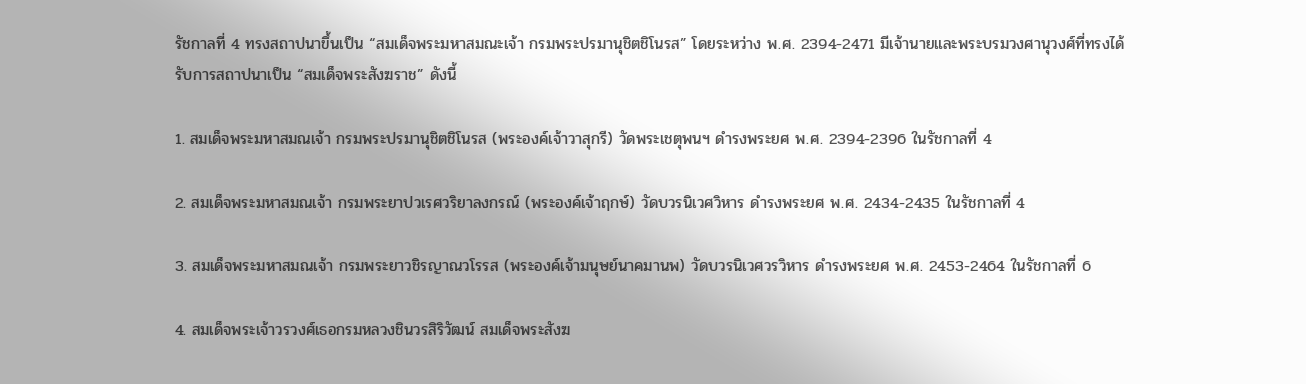รัชกาลที่ 4 ทรงสถาปนาขึ้นเป็น “สมเด็จพระมหาสมณะเจ้า กรมพระปรมานุชิตชิโนรส” โดยระหว่าง พ.ศ. 2394-2471 มีเจ้านายและพระบรมวงศานุวงศ์ที่ทรงได้รับการสถาปนาเป็น “สมเด็จพระสังฆราช” ดังนี้

1. สมเด็จพระมหาสมณเจ้า กรมพระปรมานุชิตชิโนรส (พระองค์เจ้าวาสุกรี) วัดพระเชตุพนฯ ดำรงพระยศ พ.ศ. 2394-2396 ในรัชกาลที่ 4

2. สมเด็จพระมหาสมณเจ้า กรมพระยาปวเรศวริยาลงกรณ์ (พระองค์เจ้าฤกษ์) วัดบวรนิเวศวิหาร ดำรงพระยศ พ.ศ. 2434-2435 ในรัชกาลที่ 4

3. สมเด็จพระมหาสมณเจ้า กรมพระยาวชิรญาณวโรรส (พระองค์เจ้ามนุษย์นาคมานพ) วัดบวรนิเวศวรวิหาร ดำรงพระยศ พ.ศ. 2453-2464 ในรัชกาลที่ 6

4. สมเด็จพระเจ้าวรวงศ์เธอกรมหลวงชินวรสิริวัฒน์ สมเด็จพระสังฆ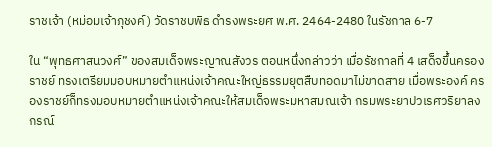ราชเจ้า (หม่อมเจ้าภุชงค์) วัดราชบพิธ ดำรงพระยศ พ.ศ. 2464-2480 ในรัชกาล 6-7

ใน “พุทธศาสนวงศ์” ของสมเด็จพระญาณสังวร ตอนหนึ่งกล่าวว่า เมื่อรัชกาลที่ 4 เสด็จขึ้นครองราชย์ ทรงเตรียมมอบหมายตําแหน่งเจ้าคณะใหญ่ธรรมยุตสืบทอดมาไม่ขาดสาย เมื่อพระองค์ ครองราชย์ก็ทรงมอบหมายตําแหน่งเจ้าคณะให้สมเด็จพระมหาสมณเจ้า กรมพระยาปวเรศวริยาลงกรณ์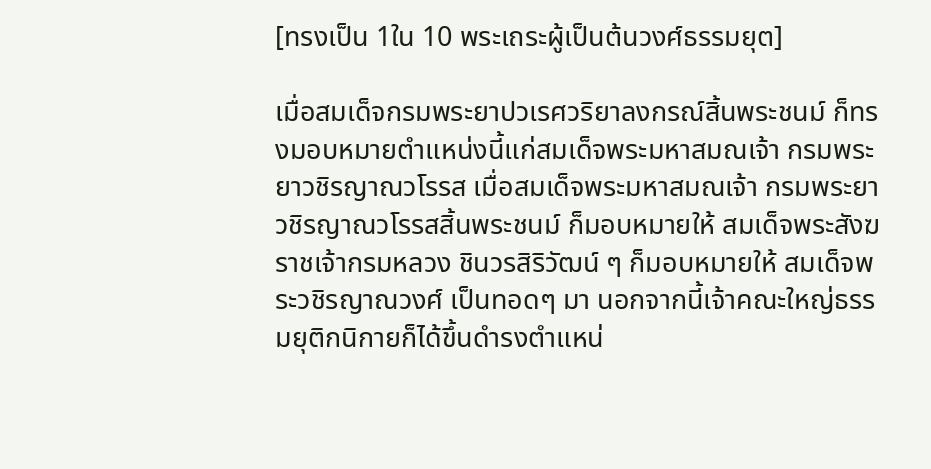[ทรงเป็น 1ใน 10 พระเถระผู้เป็นต้นวงศ์ธรรมยุต]

เมื่อสมเด็จกรมพระยาปวเรศวริยาลงกรณ์สิ้นพระชนม์ ก็ทรงมอบหมายตําแหน่งนี้แก่สมเด็จพระมหาสมณเจ้า กรมพระยาวชิรญาณวโรรส เมื่อสมเด็จพระมหาสมณเจ้า กรมพระยาวชิรญาณวโรรสสิ้นพระชนม์ ก็มอบหมายให้ สมเด็จพระสังฆราชเจ้ากรมหลวง ชินวรสิริวัฒน์ ๆ ก็มอบหมายให้ สมเด็จพระวชิรญาณวงศ์ เป็นทอดๆ มา นอกจากนี้เจ้าคณะใหญ่ธรรมยุติกนิกายก็ได้ขึ้นดํารงตําแหน่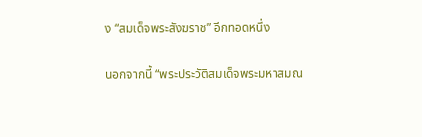ง “สมเด็จพระสังฆราช” อีกทอดหนึ่ง

นอกจากนี้ “พระประวัติสมเด็จพระมหาสมณ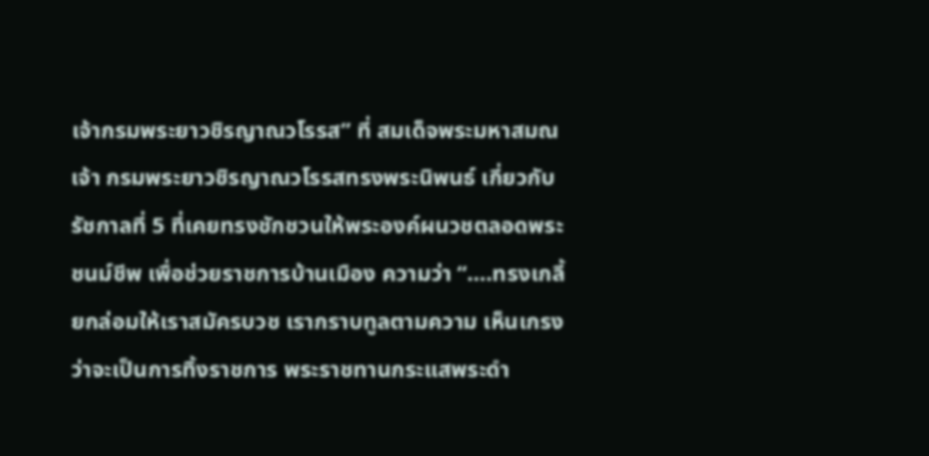เจ้ากรมพระยาวชิรญาณวโรรส” ที่ สมเด็จพระมหาสมณเจ้า กรมพระยาวชิรญาณวโรรสทรงพระนิพนธ์ เกี่ยวกับรัชกาลที่ 5 ที่เคยทรงชักชวนให้พระองค์ผนวชตลอดพระชนม์ชีพ เพื่อช่วยราชการบ้านเมือง ความว่า “….ทรงเกลี้ยกล่อมให้เราสมัครบวช เรากราบทูลตามความ เห็นเกรงว่าจะเป็นการทิ้งราชการ พระราชทานกระแสพระดํา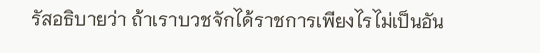รัสอธิบายว่า ถ้าเราบวชจักได้ราชการเพียงไรไม่เป็นอัน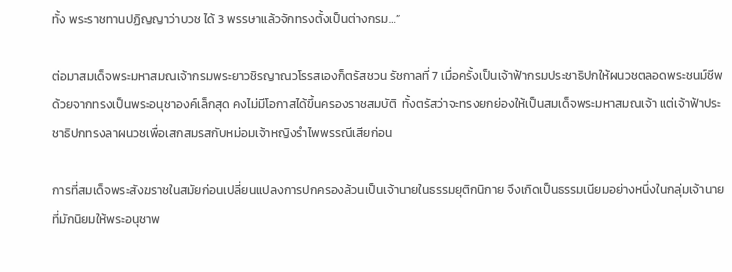ทั้ง พระราชทานปฏิญญาว่าบวช ได้ 3 พรรษาแล้วจักทรงตั้งเป็นต่างกรม…”

ต่อมาสมเด็จพระมหาสมณเจ้ากรมพระยาวชิรญาณวโรรสเองก็ตรัสชวน รัชกาลที่ 7 เมื่อครั้งเป็นเจ้าฟ้ากรมประชาธิปกให้ผนวชตลอดพระชนม์ชีพ ด้วยจากทรงเป็นพระอนุชาองค์เล็กสุด คงไม่มีโอกาสได้ขึ้นครองราชสมบัติ  ทั้งตรัสว่าจะทรงยกย่องให้เป็นสมเด็จพระมหาสมณเจ้า แต่เจ้าฟ้าประชาธิปกทรงลาผนวชเพื่อเสกสมรสกับหม่อมเจ้าหญิงรําไพพรรณีเสียก่อน

การที่สมเด็จพระสังฆราชในสมัยก่อนเปลี่ยนแปลงการปกครองล้วนเป็นเจ้านายในธรรมยุติกนิกาย จึงเกิดเป็นธรรมเนียมอย่างหนึ่งในกลุ่มเจ้านายที่มักนิยมให้พระอนุชาพ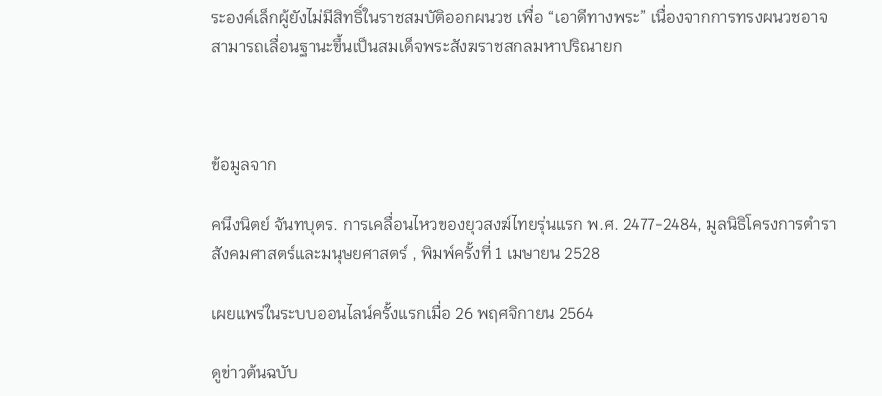ระองค์เล็กผู้ยังไม่มีสิทธิ์ในราชสมบัติออกผนวช เพื่อ “เอาดีทางพระ” เนื่องจากการทรงผนวชอาจสามารถเลื่อนฐานะขึ้นเป็นสมเด็จพระสังฆราชสกลมหาปริณายก



ข้อมูลจาก

คนึงนิตย์ จันทบุตร. การเคลื่อนไหวของยุวสงฆ์ไทยรุ่นแรก พ.ศ. 2477-2484, มูลนิธิโครงการตำราสังคมศาสตร์และมนุษยศาสตร์ , พิมพ์ครั้งที่ 1 เมษายน 2528

เผยแพร่ในระบบออนไลน์ครั้งแรกเมื่อ 26 พฤศจิกายน 2564

ดูข่าวต้นฉบับ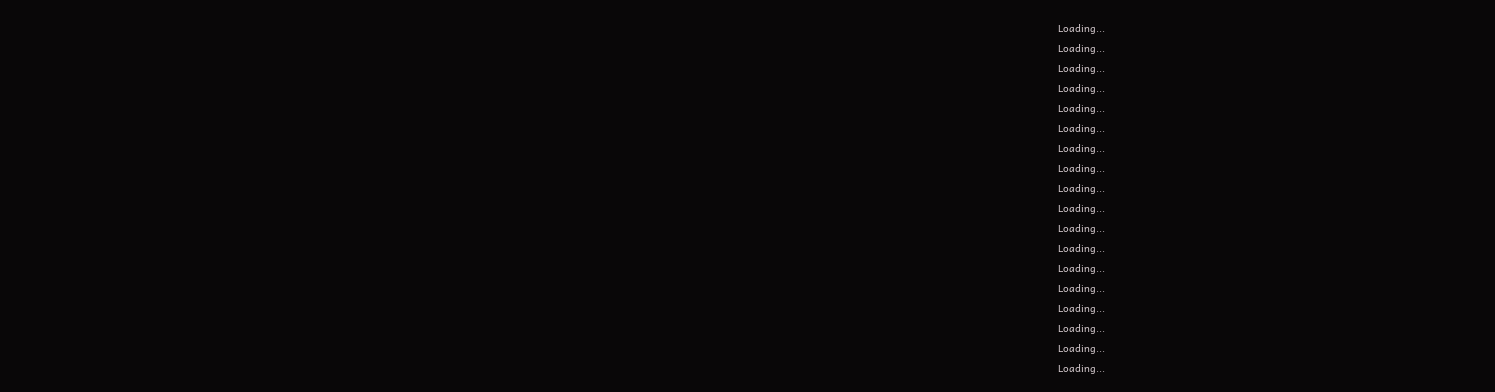Loading...
Loading...
Loading...
Loading...
Loading...
Loading...
Loading...
Loading...
Loading...
Loading...
Loading...
Loading...
Loading...
Loading...
Loading...
Loading...
Loading...
Loading...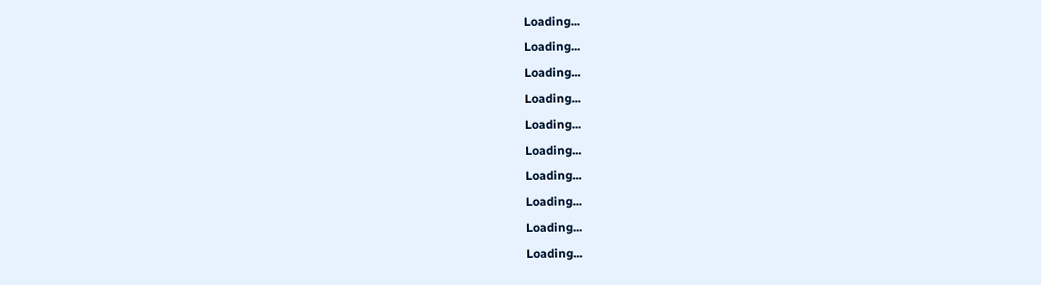Loading...
Loading...
Loading...
Loading...
Loading...
Loading...
Loading...
Loading...
Loading...
Loading...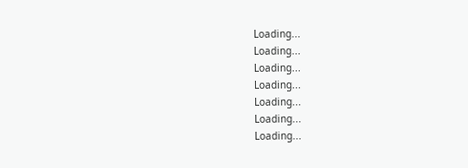Loading...
Loading...
Loading...
Loading...
Loading...
Loading...
Loading...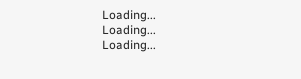Loading...
Loading...
Loading...